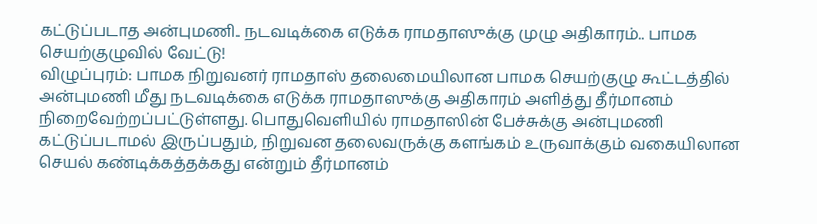கட்டுப்படாத அன்புமணி.. நடவடிக்கை எடுக்க ராமதாஸுக்கு முழு அதிகாரம்.. பாமக செயற்குழுவில் வேட்டு!
விழுப்புரம்: பாமக நிறுவனர் ராமதாஸ் தலைமையிலான பாமக செயற்குழு கூட்டத்தில் அன்புமணி மீது நடவடிக்கை எடுக்க ராமதாஸுக்கு அதிகாரம் அளித்து தீர்மானம் நிறைவேற்றப்பட்டுள்ளது. பொதுவெளியில் ராமதாஸின் பேச்சுக்கு அன்புமணி கட்டுப்படாமல் இருப்பதும், நிறுவன தலைவருக்கு களங்கம் உருவாக்கும் வகையிலான செயல் கண்டிக்கத்தக்கது என்றும் தீர்மானம்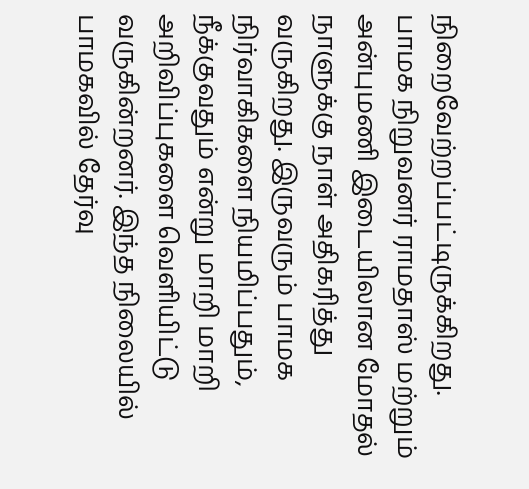நிறைவேற்றப்பட்டிருக்கிறது.
பாமக நிறுவனர் ராமதாஸ் மற்றும் அன்புமணி இடையிலான மோதல் நாளுக்கு நாள் அதிகரித்து வருகிறது. இருவரும் பாமக நிர்வாகிகளை நியமிப்பதும், நீக்குவதும் என்று மாறி மாறி அறிவிப்புகளை வெளியிட்டு வருகின்றனர். இந்த நிலையில் பாமகவில் தேர்வு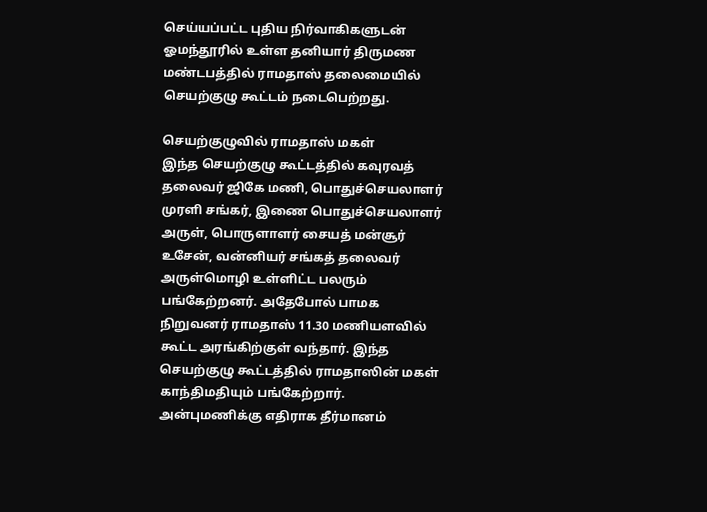செய்யப்பட்ட புதிய நிர்வாகிகளுடன் ஓமந்தூரில் உள்ள தனியார் திருமண மண்டபத்தில் ராமதாஸ் தலைமையில் செயற்குழு கூட்டம் நடைபெற்றது.

செயற்குழுவில் ராமதாஸ் மகள்
இந்த செயற்குழு கூட்டத்தில் கவுரவத் தலைவர் ஜிகே மணி, பொதுச்செயலாளர் முரளி சங்கர், இணை பொதுச்செயலாளர் அருள், பொருளாளர் சையத் மன்சூர் உசேன், வன்னியர் சங்கத் தலைவர் அருள்மொழி உள்ளிட்ட பலரும் பங்கேற்றனர். அதேபோல் பாமக நிறுவனர் ராமதாஸ் 11.30 மணியளவில் கூட்ட அரங்கிற்குள் வந்தார். இந்த செயற்குழு கூட்டத்தில் ராமதாஸின் மகள் காந்திமதியும் பங்கேற்றார்.
அன்புமணிக்கு எதிராக தீர்மானம்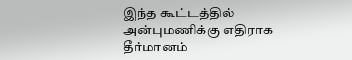இந்த கூட்டத்தில் அன்புமணிக்கு எதிராக தீர்மானம்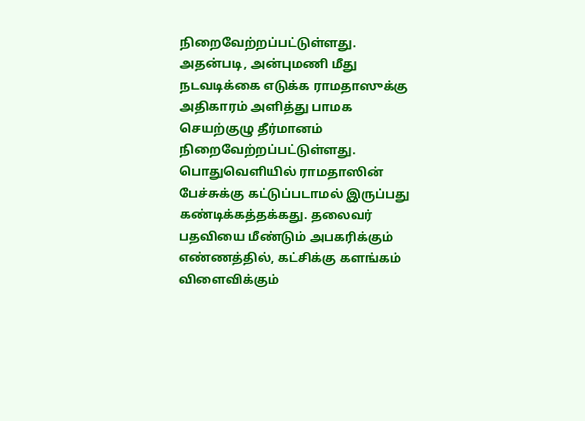நிறைவேற்றப்பட்டுள்ளது. அதன்படி, அன்புமணி மீது நடவடிக்கை எடுக்க ராமதாஸுக்கு அதிகாரம் அளித்து பாமக செயற்குழு தீர்மானம் நிறைவேற்றப்பட்டுள்ளது. பொதுவெளியில் ராமதாஸின் பேச்சுக்கு கட்டுப்படாமல் இருப்பது கண்டிக்கத்தக்கது. தலைவர் பதவியை மீண்டும் அபகரிக்கும் எண்ணத்தில், கட்சிக்கு களங்கம் விளைவிக்கும்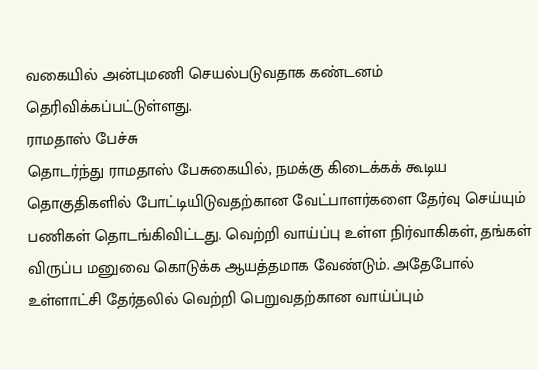வகையில் அன்புமணி செயல்படுவதாக கண்டனம் தெரிவிக்கப்பட்டுள்ளது.
ராமதாஸ் பேச்சு
தொடர்ந்து ராமதாஸ் பேசுகையில், நமக்கு கிடைக்கக் கூடிய தொகுதிகளில் போட்டியிடுவதற்கான வேட்பாளர்களை தேர்வு செய்யும் பணிகள் தொடங்கிவிட்டது. வெற்றி வாய்ப்பு உள்ள நிர்வாகிகள், தங்கள் விருப்ப மனுவை கொடுக்க ஆயத்தமாக வேண்டும். அதேபோல் உள்ளாட்சி தேர்தலில் வெற்றி பெறுவதற்கான வாய்ப்பும்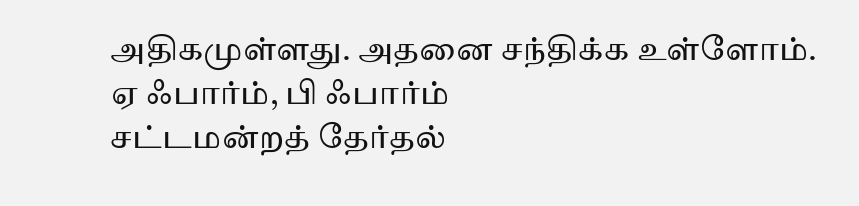அதிகமுள்ளது. அதனை சந்திக்க உள்ளோம்.
ஏ ஃபார்ம், பி ஃபார்ம்
சட்டமன்றத் தேர்தல்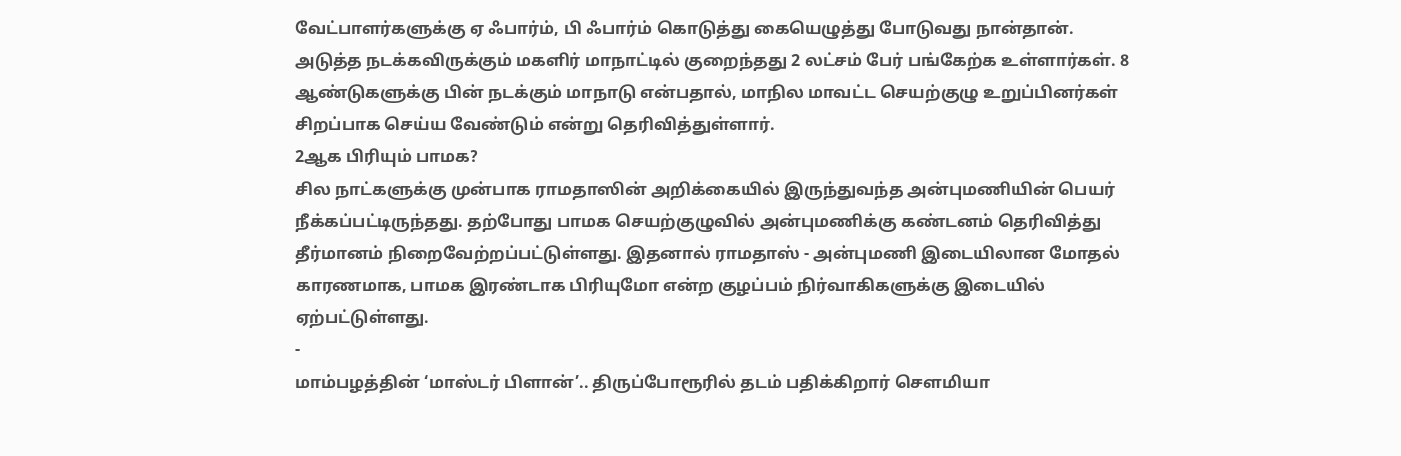வேட்பாளர்களுக்கு ஏ ஃபார்ம், பி ஃபார்ம் கொடுத்து கையெழுத்து போடுவது நான்தான். அடுத்த நடக்கவிருக்கும் மகளிர் மாநாட்டில் குறைந்தது 2 லட்சம் பேர் பங்கேற்க உள்ளார்கள். 8 ஆண்டுகளுக்கு பின் நடக்கும் மாநாடு என்பதால், மாநில மாவட்ட செயற்குழு உறுப்பினர்கள் சிறப்பாக செய்ய வேண்டும் என்று தெரிவித்துள்ளார்.
2ஆக பிரியும் பாமக?
சில நாட்களுக்கு முன்பாக ராமதாஸின் அறிக்கையில் இருந்துவந்த அன்புமணியின் பெயர் நீக்கப்பட்டிருந்தது. தற்போது பாமக செயற்குழுவில் அன்புமணிக்கு கண்டனம் தெரிவித்து தீர்மானம் நிறைவேற்றப்பட்டுள்ளது. இதனால் ராமதாஸ் - அன்புமணி இடையிலான மோதல் காரணமாக, பாமக இரண்டாக பிரியுமோ என்ற குழப்பம் நிர்வாகிகளுக்கு இடையில் ஏற்பட்டுள்ளது.
-
மாம்பழத்தின் ‘மாஸ்டர் பிளான்’.. திருப்போரூரில் தடம் பதிக்கிறார் சௌமியா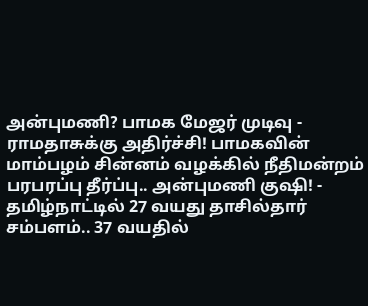அன்புமணி? பாமக மேஜர் முடிவு -
ராமதாசுக்கு அதிர்ச்சி! பாமகவின் மாம்பழம் சின்னம் வழக்கில் நீதிமன்றம் பரபரப்பு தீர்ப்பு.. அன்புமணி குஷி! -
தமிழ்நாட்டில் 27 வயது தாசில்தார் சம்பளம்.. 37 வயதில்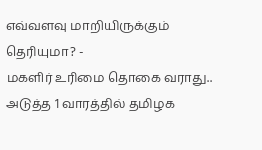எவ்வளவு மாறியிருக்கும் தெரியுமா? -
மகளிர் உரிமை தொகை வராது.. அடுத்த 1 வாரத்தில் தமிழக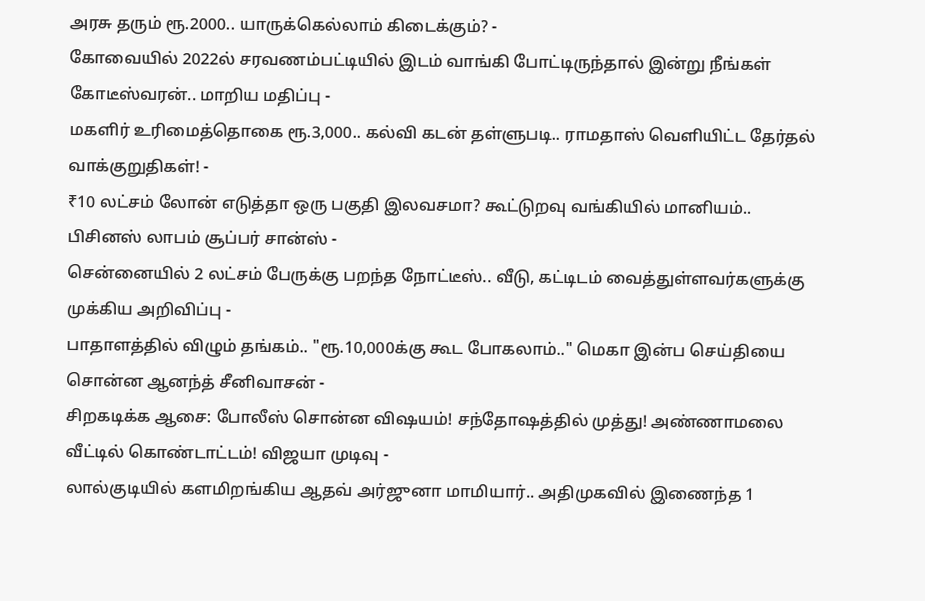அரசு தரும் ரூ.2000.. யாருக்கெல்லாம் கிடைக்கும்? -
கோவையில் 2022ல் சரவணம்பட்டியில் இடம் வாங்கி போட்டிருந்தால் இன்று நீங்கள் கோடீஸ்வரன்.. மாறிய மதிப்பு -
மகளிர் உரிமைத்தொகை ரூ.3,000.. கல்வி கடன் தள்ளுபடி.. ராமதாஸ் வெளியிட்ட தேர்தல் வாக்குறுதிகள்! -
₹10 லட்சம் லோன் எடுத்தா ஒரு பகுதி இலவசமா? கூட்டுறவு வங்கியில் மானியம்.. பிசினஸ் லாபம் சூப்பர் சான்ஸ் -
சென்னையில் 2 லட்சம் பேருக்கு பறந்த நோட்டீஸ்.. வீடு, கட்டிடம் வைத்துள்ளவர்களுக்கு முக்கிய அறிவிப்பு -
பாதாளத்தில் விழும் தங்கம்.. "ரூ.10,000க்கு கூட போகலாம்.." மெகா இன்ப செய்தியை சொன்ன ஆனந்த் சீனிவாசன் -
சிறகடிக்க ஆசை: போலீஸ் சொன்ன விஷயம்! சந்தோஷத்தில் முத்து! அண்ணாமலை வீட்டில் கொண்டாட்டம்! விஜயா முடிவு -
லால்குடியில் களமிறங்கிய ஆதவ் அர்ஜுனா மாமியார்.. அதிமுகவில் இணைந்த 1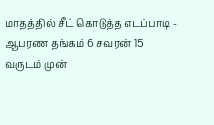மாதத்தில் சீட் கொடுத்த எடப்பாடி -
ஆபரண தங்கம் 6 சவரன் 15 வருடம் முன்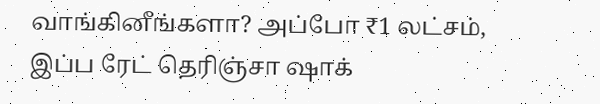வாங்கினீங்களா? அப்போ ₹1 லட்சம், இப்ப ரேட் தெரிஞ்சா ஷாக்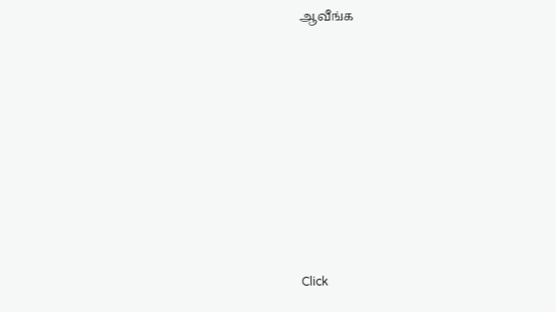ஆவீங்க












Click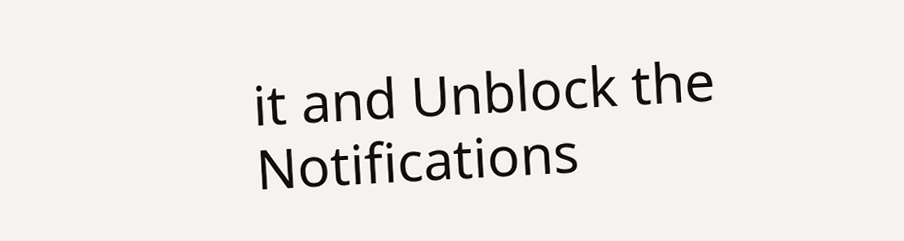it and Unblock the Notifications